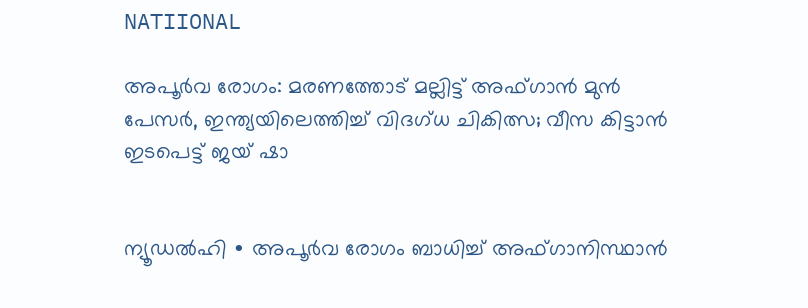NATIIONAL

അപൂർവ രോഗം: മരണത്തോട് മല്ലിട്ട് അഫ്ഗാന്‍ മുന്‍ പേസര്‍, ഇന്ത്യയിലെത്തിച്ച് വിദഗ്ധ ചികിത്സ; വീസ കിട്ടാൻ ഇടപെട്ട് ജയ് ഷാ


ന്യൂഡൽഹി ∙ അപൂർവ രോഗം ബാധിച്ച് അഫ്ഗാനിസ്ഥാൻ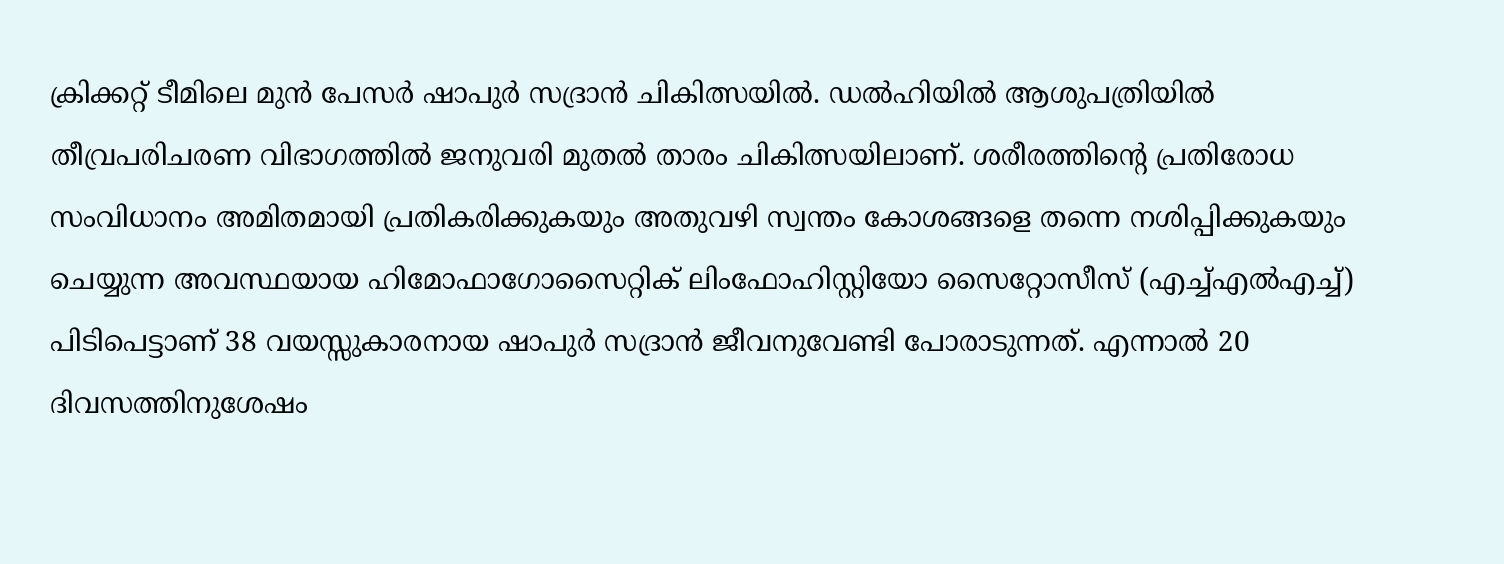ക്രിക്കറ്റ് ടീമിലെ മുൻ പേസർ ഷാപുർ സദ്രാൻ ചികിത്സയില്‍. ഡല്‍ഹിയില്‍ ആശുപത്രിയിൽ തീവ്രപരിചരണ വിഭാഗത്തിൽ ജനുവരി മുതൽ താരം ചികിത്സയിലാണ്. ശരീരത്തിന്റെ പ്രതിരോധ സംവിധാനം അമിതമായി പ്രതികരിക്കുകയും അതുവഴി സ്വന്തം കോശങ്ങളെ തന്നെ നശിപ്പിക്കുകയും ചെയ്യുന്ന അവസ്ഥയായ ഹിമോഫാഗോസൈറ്റിക് ലിംഫോഹിസ്റ്റിയോ സൈറ്റോസീസ് (എച്ച്എല്‍എച്ച്) പിടിപെട്ടാണ് 38 വയസ്സുകാരനായ ഷാപുർ സദ്രാൻ ജീവനുവേണ്ടി പോരാടുന്നത്. എന്നാല്‍ 20 ദിവസത്തിനുശേഷം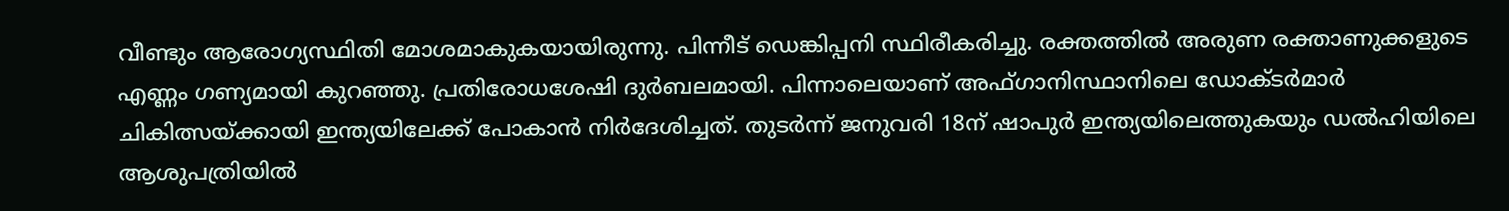വീണ്ടും ആരോഗ്യസ്ഥിതി മോശമാകുകയായിരുന്നു. പിന്നീട് ഡെങ്കിപ്പനി സ്ഥിരീകരിച്ചു. രക്തത്തില്‍ അരുണ രക്താണുക്കളുടെ എണ്ണം ഗണ്യമായി കുറഞ്ഞു. പ്രതിരോധശേഷി ദുർബലമായി. പിന്നാലെയാണ് അഫ്ഗാനിസ്ഥാനിലെ ഡോക്ടർമാർ ചികിത്സയ്ക്കായി ഇന്ത്യയിലേക്ക് പോകാൻ നിര്‍ദേശിച്ചത്. തുടര്‍ന്ന് ജനുവരി 18ന് ഷാപുർ ഇന്ത്യയിലെത്തുകയും ഡൽഹിയിലെ ആശുപത്രിയിൽ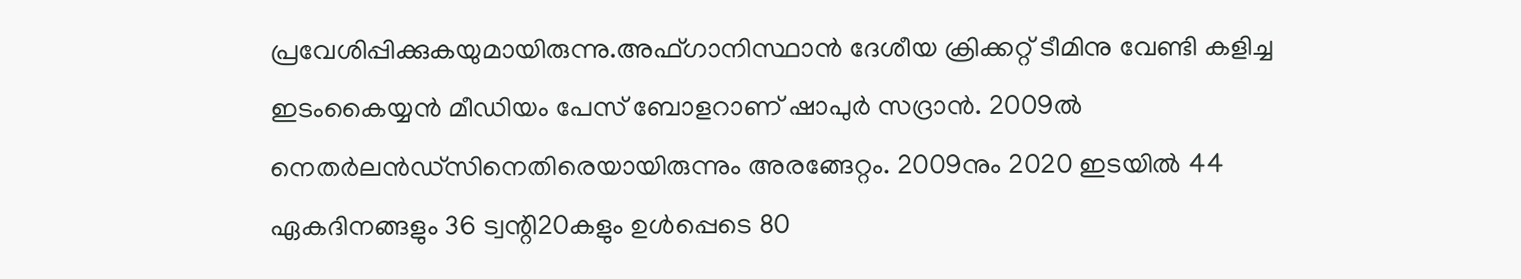പ്രവേശിപ്പിക്കുകയുമായിരുന്നു.അഫ്ഗാനിസ്ഥാൻ ദേശീയ ക്രിക്കറ്റ് ടീമിനു വേണ്ടി കളിച്ച ഇടംകൈയ്യൻ മീഡിയം പേസ് ബോളറാണ് ഷാപുർ സദ്രാൻ. 2009ൽ നെതർലൻഡ്‌സിനെതിരെയായിരുന്നും അരങ്ങേറ്റം. 2009നും 2020 ഇടയിൽ 44 ഏകദിനങ്ങളും 36 ട്വന്റി20കളും ഉള്‍പ്പെടെ 80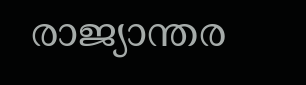രാജ്യാന്തര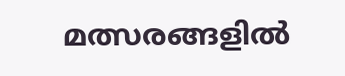മത്സരങ്ങളിൽ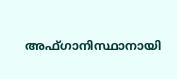അഫ്ഗാനിസ്ഥാനായി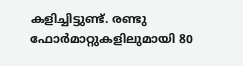കളിച്ചിട്ടുണ്ട്. രണ്ടു ഫോർമാറ്റുകളിലുമായി 80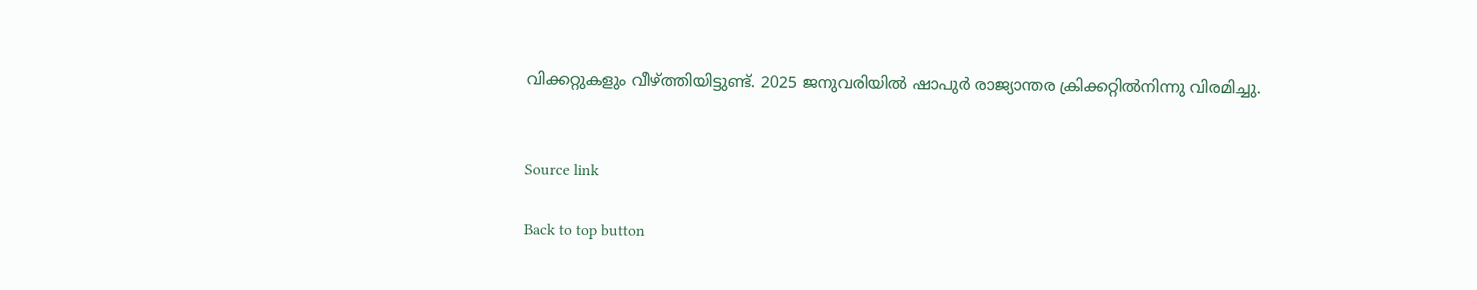വിക്കറ്റുകളും വീഴ്ത്തിയിട്ടുണ്ട്. 2025 ജനുവരിയില്‍ ഷാപുർ രാജ്യാന്തര ക്രിക്കറ്റില്‍നിന്നു വിരമിച്ചു.


Source link

Back to top button